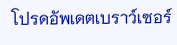โปรดอัพเดตเบราว์เซอร์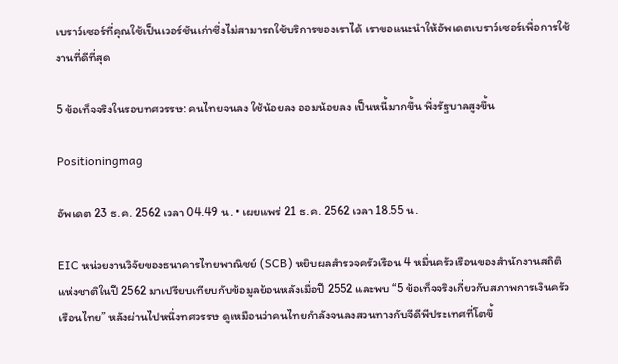เบราว์เซอร์ที่คุณใช้เป็นเวอร์ชันเก่าซึ่งไม่สามารถใช้บริการของเราได้ เราขอแนะนำให้อัพเดตเบราว์เซอร์เพื่อการใช้งานที่ดีที่สุด

5 ข้อเท็จจริงในรอบทศวรรษ: คนไทยจนลง ใช้น้อยลง ออมน้อยลง เป็นหนี้มากขึ้น พึ่งรัฐบาลสูงขึ้น

Positioningmag

อัพเดต 23 ธ.ค. 2562 เวลา 04.49 น. • เผยแพร่ 21 ธ.ค. 2562 เวลา 18.55 น.

EIC หน่วยงานวิจัยของธนาคารไทยพาณิชย์ (SCB) หยิบผลสำรวจครัวเรือน 4 หมื่นครัวเรือนของสำนักงานสถิติแห่งชาติในปี 2562 มาเปรียบเทียบกับข้อมูลย้อนหลังเมื่อปี 2552 และพบ “5 ข้อเท็จจริงเกี่ยวกับสภาพการเงินครัวเรือนไทย” หลังผ่านไปหนึ่งทศวรรษ ดูเหมือนว่าคนไทยกำลังจนลงสวนทางกับจีดีพีประเทศที่โตขึ้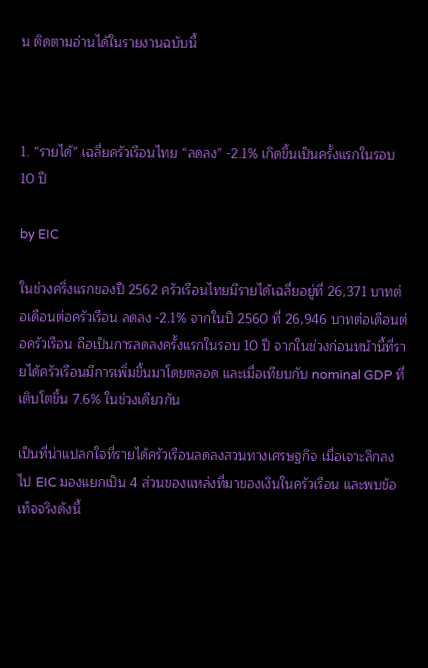น ติดตามอ่านได้ในรายงานฉบับนี้



1. “รายได้” เฉลี่ยครัวเรือนไทย “ลดลง” -2.1% เกิดขึ้นเป็นครั้งแรกในรอบ 10 ปี

by EIC

ในช่วงครึ่งแรกของปี 2562 ครัวเรือนไทยมีรายได้เฉลี่ยอยู่ที่ 26,371 บาทต่อเดือนต่อครัวเรือน ลดลง -2.1% จากในปี 2560 ที่ 26,946 บาทต่อเดือนต่อครัวเรือน ถือเป็นการลดลงครั้งแรกในรอบ 10 ปี จากในช่วงก่อนหน้านี้ที่รายได้ครัวเรือนมีการเพิ่มขึ้นมาโดยตลอด และเมื่อเทียบกับ nominal GDP ที่เติบโตขึ้น 7.6% ในช่วงเดียวกัน

เป็นที่น่าแปลกใจที่รายได้ครัวเรือนลดลงสวนทางเศรษฐกิจ เมื่อเจาะลึกลงไป EIC มองแยกเป็น 4 ส่วนของแหล่งที่มาของเงินในครัวเรือน และพบข้อเท็จจริงดังนี้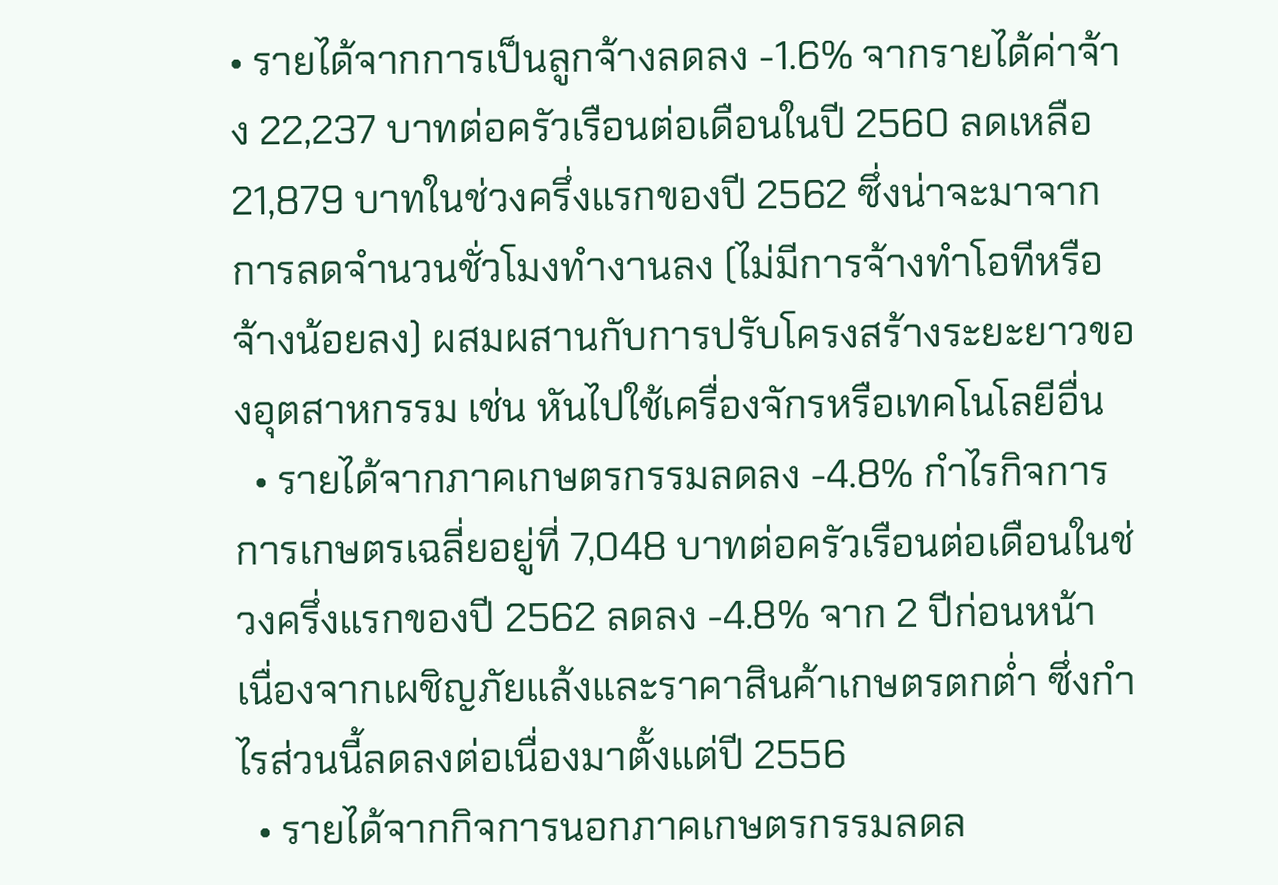• รายได้จากการเป็นลูกจ้างลดลง -1.6% จากรายได้ค่าจ้าง 22,237 บาทต่อครัวเรือนต่อเดือนในปี 2560 ลดเหลือ 21,879 บาทในช่วงครึ่งแรกของปี 2562 ซึ่งน่าจะมาจากการลดจำนวนชั่วโมงทำงานลง (ไม่มีการจ้างทำโอทีหรือจ้างน้อยลง) ผสมผสานกับการปรับโครงสร้างระยะยาวของอุตสาหกรรม เช่น หันไปใช้เครื่องจักรหรือเทคโนโลยีอื่น
  • รายได้จากภาคเกษตรกรรมลดลง -4.8% กำไรกิจการการเกษตรเฉลี่ยอยู่ที่ 7,048 บาทต่อครัวเรือนต่อเดือนในช่วงครึ่งแรกของปี 2562 ลดลง -4.8% จาก 2 ปีก่อนหน้า เนื่องจากเผชิญภัยแล้งและราคาสินค้าเกษตรตกต่ำ ซึ่งกำไรส่วนนี้ลดลงต่อเนื่องมาตั้งแต่ปี 2556
  • รายได้จากกิจการนอกภาคเกษตรกรรมลดล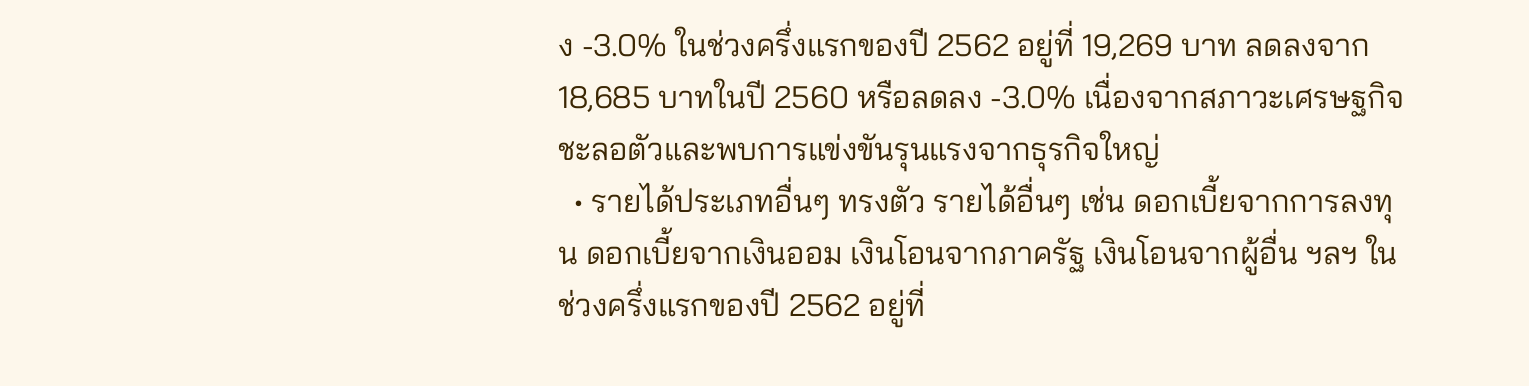ง -3.0% ในช่วงครึ่งแรกของปี 2562 อยู่ที่ 19,269 บาท ลดลงจาก 18,685 บาทในปี 2560 หรือลดลง -3.0% เนื่องจากสภาวะเศรษฐกิจชะลอตัวและพบการแข่งขันรุนแรงจากธุรกิจใหญ่
  • รายได้ประเภทอื่นๆ ทรงตัว รายได้อื่นๆ เช่น ดอกเบี้ยจากการลงทุน ดอกเบี้ยจากเงินออม เงินโอนจากภาครัฐ เงินโอนจากผู้อื่น ฯลฯ ในช่วงครึ่งแรกของปี 2562 อยู่ที่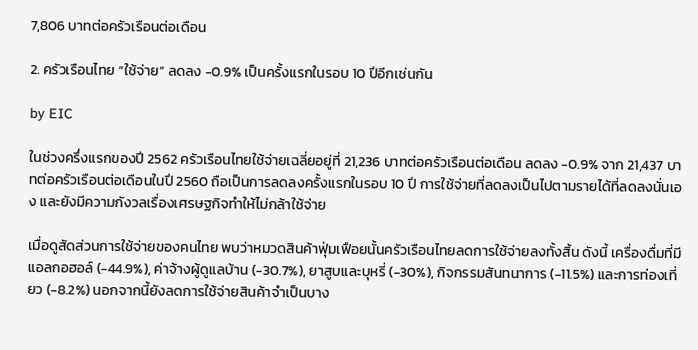7,806 บาทต่อครัวเรือนต่อเดือน

2. ครัวเรือนไทย “ใช้จ่าย” ลดลง -0.9% เป็นครั้งแรกในรอบ 10 ปีอีกเช่นกัน

by EIC

ในช่วงครึ่งแรกของปี 2562 ครัวเรือนไทยใช้จ่ายเฉลี่ยอยู่ที่ 21,236 บาทต่อครัวเรือนต่อเดือน ลดลง -0.9% จาก 21,437 บาทต่อครัวเรือนต่อเดือนในปี 2560 ถือเป็นการลดลงครั้งแรกในรอบ 10 ปี การใช้จ่ายที่ลดลงเป็นไปตามรายได้ที่ลดลงนั่นเอง และยังมีความกังวลเรื่องเศรษฐกิจทำให้ไม่กล้าใช้จ่าย

เมื่อดูสัดส่วนการใช้จ่ายของคนไทย พบว่าหมวดสินค้าฟุ่มเฟือยนั้นครัวเรือนไทยลดการใช้จ่ายลงทั้งสิ้น ดังนี้ เครื่องดื่มที่มีแอลกอฮอล์ (-44.9%), ค่าจ้างผู้ดูแลบ้าน (-30.7%), ยาสูบและบุหรี่ (-30%), กิจกรรมสันทนาการ (-11.5%) และการท่องเที่ยว (-8.2%) นอกจากนี้ยังลดการใช้จ่ายสินค้าจำเป็นบาง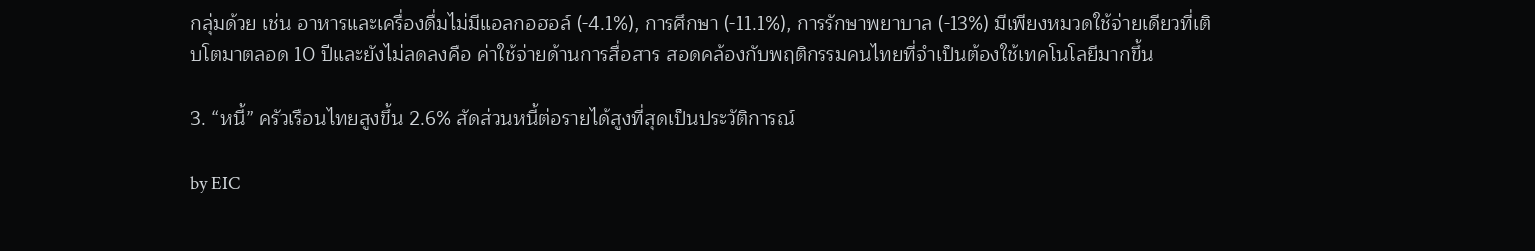กลุ่มด้วย เช่น อาหารและเครื่องดื่มไม่มีแอลกอฮอล์ (-4.1%), การศึกษา (-11.1%), การรักษาพยาบาล (-13%) มีเพียงหมวดใช้จ่ายเดียวที่เติบโตมาตลอด 10 ปีและยังไม่ลดลงคือ ค่าใช้จ่ายด้านการสื่อสาร สอดคล้องกับพฤติกรรมคนไทยที่จำเป็นต้องใช้เทคโนโลยีมากขึ้น

3. “หนี้” ครัวเรือนไทยสูงขึ้น 2.6% สัดส่วนหนี้ต่อรายได้สูงที่สุดเป็นประวัติการณ์

by EIC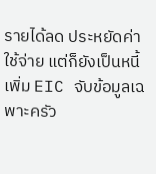รายได้ลด ประหยัดค่าใช้จ่าย แต่ก็ยังเป็นหนี้เพิ่ม EIC จับข้อมูลเฉพาะครัว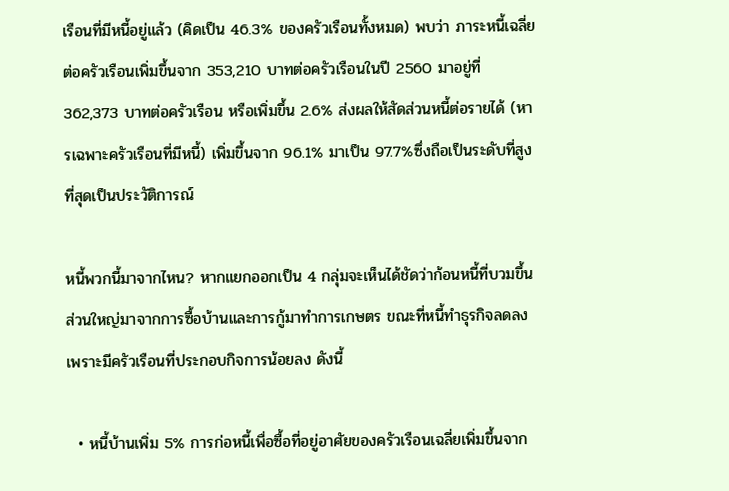เรือนที่มีหนี้อยู่แล้ว (คิดเป็น 46.3% ของครัวเรือนทั้งหมด) พบว่า ภาระหนี้เฉลี่ยต่อครัวเรือนเพิ่มขึ้นจาก 353,210 บาทต่อครัวเรือนในปี 2560 มาอยู่ที่ 362,373 บาทต่อครัวเรือน หรือเพิ่มขึ้น 2.6% ส่งผลให้สัดส่วนหนี้ต่อรายได้ (หารเฉพาะครัวเรือนที่มีหนี้) เพิ่มขึ้นจาก 96.1% มาเป็น 97.7%ซึ่งถือเป็นระดับที่สูงที่สุดเป็นประวัติการณ์

หนี้พวกนี้มาจากไหน? หากแยกออกเป็น 4 กลุ่มจะเห็นได้ชัดว่าก้อนหนี้ที่บวมขึ้นส่วนใหญ่มาจากการซื้อบ้านและการกู้มาทำการเกษตร ขณะที่หนี้ทำธุรกิจลดลงเพราะมีครัวเรือนที่ประกอบกิจการน้อยลง ดังนี้

  • หนี้บ้านเพิ่ม 5% การก่อหนี้เพื่อซื้อที่อยู่อาศัยของครัวเรือนเฉลี่ยเพิ่มขึ้นจาก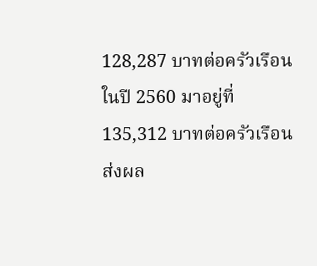128,287 บาทต่อครัวเรือนในปี 2560 มาอยู่ที่ 135,312 บาทต่อครัวเรือน ส่งผล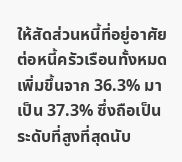ให้สัดส่วนหนี้ที่อยู่อาศัยต่อหนี้ครัวเรือนทั้งหมดเพิ่มขึ้นจาก 36.3% มาเป็น 37.3% ซึ่งถือเป็นระดับที่สูงที่สุดนับ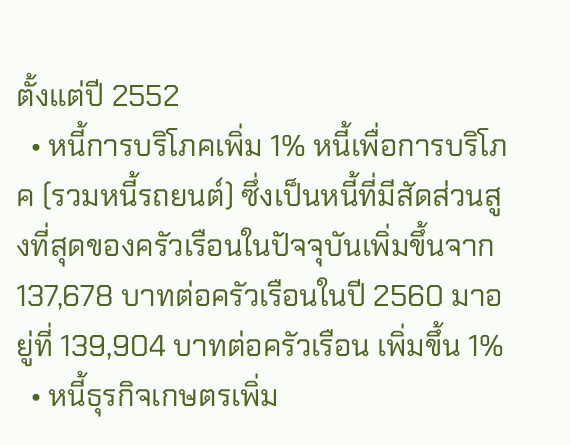ตั้งแต่ปี 2552
  • หนี้การบริโภคเพิ่ม 1% หนี้เพื่อการบริโภค (รวมหนี้รถยนต์) ซึ่งเป็นหนี้ที่มีสัดส่วนสูงที่สุดของครัวเรือนในปัจจุบันเพิ่มขึ้นจาก 137,678 บาทต่อครัวเรือนในปี 2560 มาอยู่ที่ 139,904 บาทต่อครัวเรือน เพิ่มขึ้น 1%
  • หนี้ธุรกิจเกษตรเพิ่ม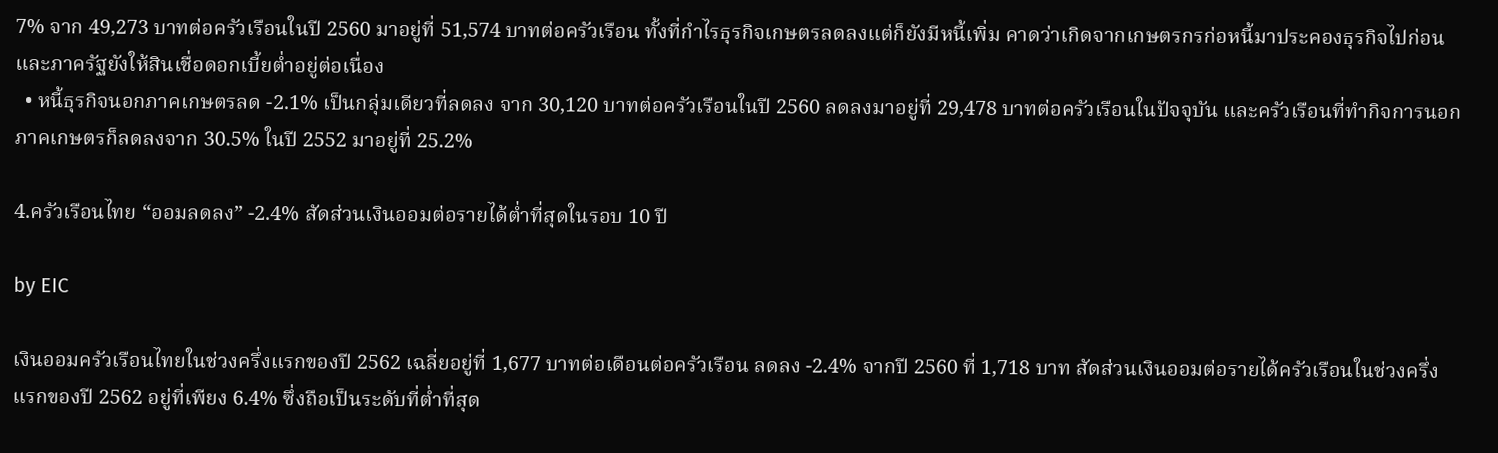7% จาก 49,273 บาทต่อครัวเรือนในปี 2560 มาอยู่ที่ 51,574 บาทต่อครัวเรือน ทั้งที่กำไรธุรกิจเกษตรลดลงแต่ก็ยังมีหนี้เพิ่ม คาดว่าเกิดจากเกษตรกรก่อหนี้มาประคองธุรกิจไปก่อน และภาครัฐยังให้สินเชื่อดอกเบี้ยต่ำอยู่ต่อเนื่อง
  • หนี้ธุรกิจนอกภาคเกษตรลด -2.1% เป็นกลุ่มเดียวที่ลดลง จาก 30,120 บาทต่อครัวเรือนในปี 2560 ลดลงมาอยู่ที่ 29,478 บาทต่อครัวเรือนในปัจจุบัน และครัวเรือนที่ทำกิจการนอกภาคเกษตรก็ลดลงจาก 30.5% ในปี 2552 มาอยู่ที่ 25.2%

4.ครัวเรือนไทย “ออมลดลง” -2.4% สัดส่วนเงินออมต่อรายได้ต่ำที่สุดในรอบ 10 ปี

by EIC

เงินออมครัวเรือนไทยในช่วงครึ่งแรกของปี 2562 เฉลี่ยอยู่ที่ 1,677 บาทต่อเดือนต่อครัวเรือน ลดลง -2.4% จากปี 2560 ที่ 1,718 บาท สัดส่วนเงินออมต่อรายได้ครัวเรือนในช่วงครึ่งแรกของปี 2562 อยู่ที่เพียง 6.4% ซึ่งถือเป็นระดับที่ต่ำที่สุด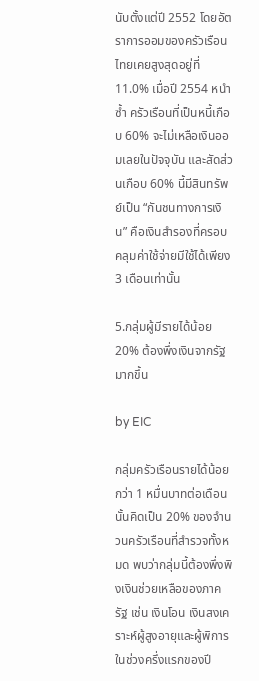นับตั้งแต่ปี 2552 โดยอัตราการออมของครัวเรือนไทยเคยสูงสุดอยู่ที่ 11.0% เมื่อปี 2554 หนำซ้ำ ครัวเรือนที่เป็นหนี้เกือบ 60% จะไม่เหลือเงินออมเลยในปัจจุบัน และสัดส่วนเกือบ 60% นี้มีสินทรัพย์เป็น “กันชนทางการเงิน” คือเงินสำรองที่ครอบคลุมค่าใช้จ่ายมีใช้ได้เพียง 3 เดือนเท่านั้น

5.กลุ่มผู้มีรายได้น้อย 20% ต้องพึ่งเงินจากรัฐมากขึ้น

by EIC

กลุ่มครัวเรือนรายได้น้อยกว่า 1 หมื่นบาทต่อเดือนนั้นคิดเป็น 20% ของจำนวนครัวเรือนที่สำรวจทั้งหมด พบว่ากลุ่มนี้ต้องพึ่งพิงเงินช่วยเหลือของภาครัฐ เช่น เงินโอน เงินสงเคราะห์ผู้สูงอายุและผู้พิการ ในช่วงครึ่งแรกของปี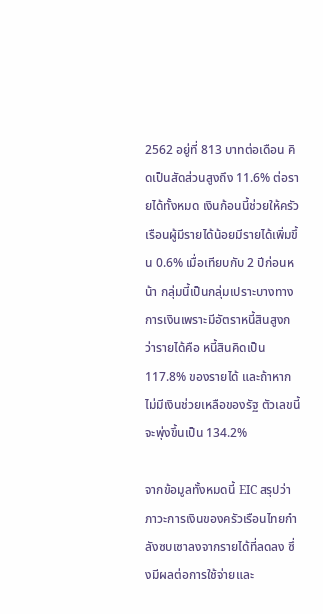2562 อยู่ที่ 813 บาทต่อเดือน คิดเป็นสัดส่วนสูงถึง 11.6% ต่อรายได้ทั้งหมด เงินก้อนนี้ช่วยให้ครัวเรือนผู้มีรายได้น้อยมีรายได้เพิ่มขึ้น 0.6% เมื่อเทียบกับ 2 ปีก่อนหน้า กลุ่มนี้เป็นกลุ่มเปราะบางทางการเงินเพราะมีอัตราหนี้สินสูงกว่ารายได้คือ หนี้สินคิดเป็น 117.8% ของรายได้ และถ้าหากไม่มีเงินช่วยเหลือของรัฐ ตัวเลขนี้จะพุ่งขึ้นเป็น 134.2%

จากข้อมูลทั้งหมดนี้ EIC สรุปว่าภาวะการเงินของครัวเรือนไทยกำลังซบเซาลงจากรายได้ที่ลดลง ซึ่งมีผลต่อการใช้จ่ายและ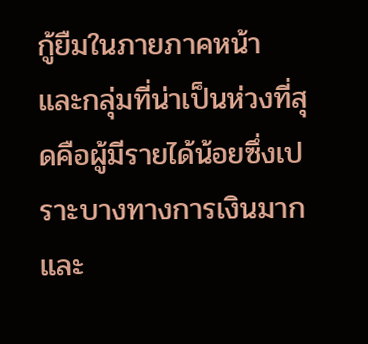กู้ยืมในภายภาคหน้า และกลุ่มที่น่าเป็นห่วงที่สุดคือผู้มีรายได้น้อยซึ่งเปราะบางทางการเงินมากและ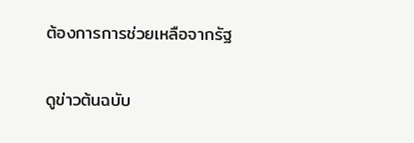ต้องการการช่วยเหลือจากรัฐ

ดูข่าวต้นฉบับ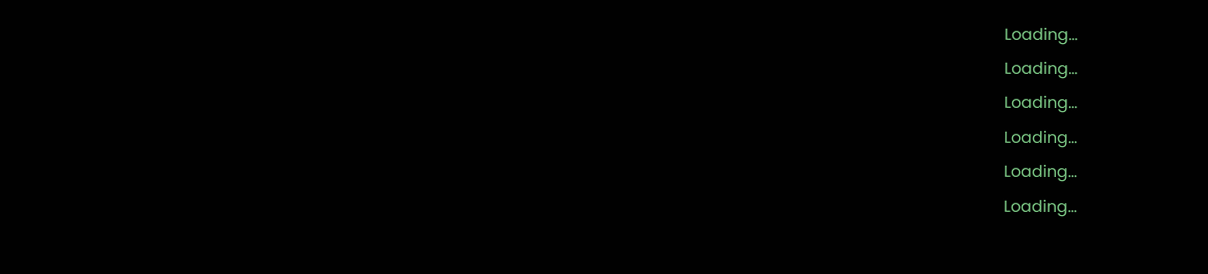Loading...
Loading...
Loading...
Loading...
Loading...
Loading...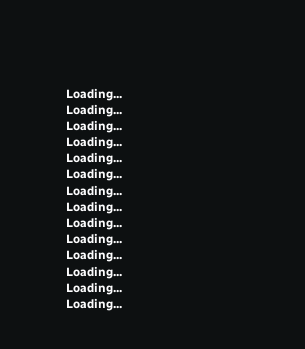Loading...
Loading...
Loading...
Loading...
Loading...
Loading...
Loading...
Loading...
Loading...
Loading...
Loading...
Loading...
Loading...
Loading...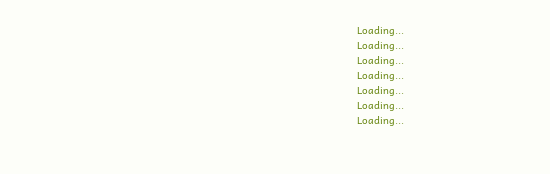Loading...
Loading...
Loading...
Loading...
Loading...
Loading...
Loading...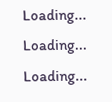Loading...
Loading...
Loading...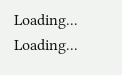Loading...
Loading...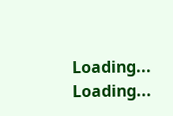Loading...
Loading...